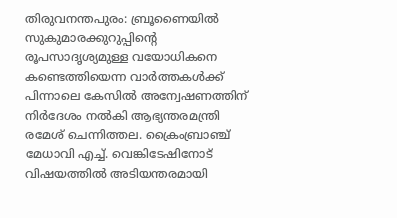തിരുവനന്തപുരം: ബ്രൂണൈയിൽ സുകുമാരക്കുറുപ്പിന്റെ രൂപസാദൃശ്യമുള്ള വയോധികനെ കണ്ടെത്തിയെന്ന വാർത്തകൾക്ക് പിന്നാലെ കേസിൽ അന്വേഷണത്തിന് നിർദേശം നൽകി ആഭ്യന്തരമന്ത്രി രമേശ് ചെന്നിത്തല. ക്രൈംബ്രാഞ്ച് മേധാവി എച്ച്. വെങ്കിടേഷിനോട് വിഷയത്തിൽ അടിയന്തരമായി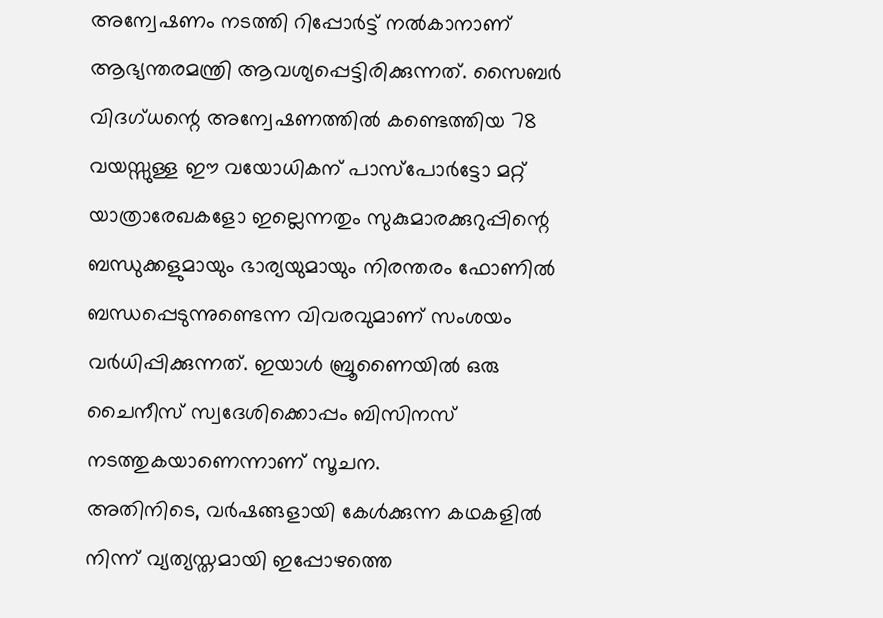അന്വേഷണം നടത്തി റിപ്പോർട്ട് നൽകാനാണ് ആഭ്യന്തരമന്ത്രി ആവശ്യപ്പെട്ടിരിക്കുന്നത്. സൈബർ വിദഗ്ധന്റെ അന്വേഷണത്തിൽ കണ്ടെത്തിയ 78 വയസ്സുള്ള ഈ വയോധികന് പാസ്പോർട്ടോ മറ്റ് യാത്രാരേഖകളോ ഇല്ലെന്നതും സുകുമാരക്കുറുപ്പിന്റെ ബന്ധുക്കളുമായും ഭാര്യയുമായും നിരന്തരം ഫോണിൽ ബന്ധപ്പെടുന്നുണ്ടെന്ന വിവരവുമാണ് സംശയം വർധിപ്പിക്കുന്നത്. ഇയാൾ ബ്രൂണൈയിൽ ഒരു ചൈനീസ് സ്വദേശിക്കൊപ്പം ബിസിനസ് നടത്തുകയാണെന്നാണ് സൂചന.
അതിനിടെ, വർഷങ്ങളായി കേൾക്കുന്ന കഥകളിൽ നിന്ന് വ്യത്യസ്തമായി ഇപ്പോഴത്തെ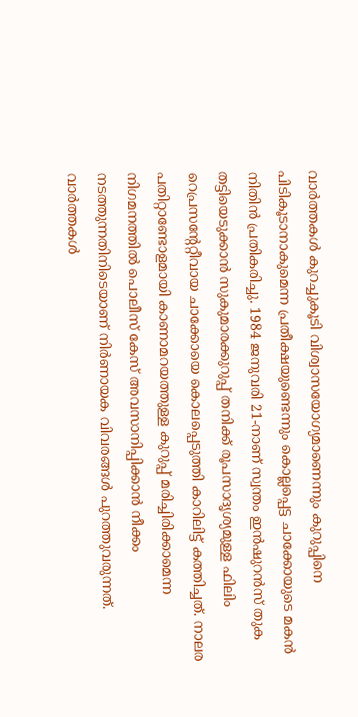വാർത്തകൾ കുറച്ചുകൂടി വിശ്വാസയോഗ്യമാണെന്നും കുറുപ്പിനെ പിടികൂടാനാകുമെന്ന പ്രതീക്ഷയുണ്ടെന്നും കൊല്ലപ്പെട്ട ചാക്കോയുടെ മകൻ നിതിൻ പ്രതികരിച്ചു. 1984 ജനുവരി 21-നാണ് സ്വന്തം ഇൻഷുറൻസ് തുക തട്ടിയെടുക്കാൻ സുകുമാരക്കുറുപ്പ് തനിക്ക് രൂപസാദൃശ്യമുള്ള ഫിലിം റെപ്രസന്റേറ്റീവായ ചാക്കോയെ കൊലപ്പെടുത്തി കാറിലിട്ട് കത്തിച്ചത്. നാലര പതിറ്റാണ്ടോളമായി കാണാമറയത്തുള്ള കുറുപ്പ് മരിച്ചിരിക്കാമെന്ന നിഗമനത്തിൽ പൊലീസ് കേസ് അവസാനിപ്പിക്കാൻ നീക്കം നടത്തുന്നതിനിടെയാണ് നിർണായക വിവരങ്ങൾ പുറത്തുവരുന്നത്.
വാർത്തകൾ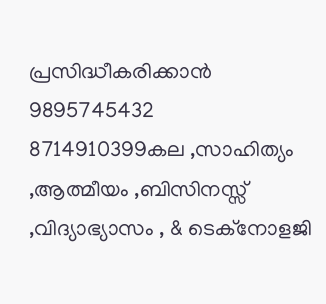പ്രസിദ്ധീകരിക്കാൻ
9895745432 8714910399കല ,സാഹിത്യം ,ആത്മീയം ,ബിസിനസ്സ് ,വിദ്യാഭ്യാസം , & ടെക്നോളജി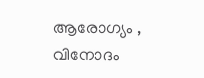ആരോഗ്യം , വിനോദം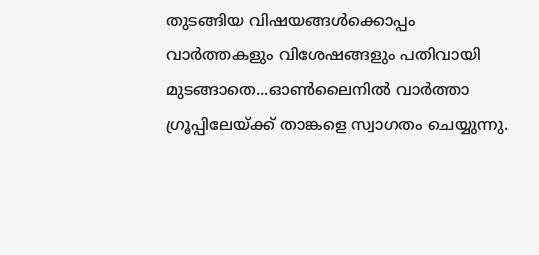തുടങ്ങിയ വിഷയങ്ങൾക്കൊപ്പം വാർത്തകളും വിശേഷങ്ങളും പതിവായി മുടങ്ങാതെ...ഓൺലൈനിൽ വാർത്താ ഗ്രൂപ്പിലേയ്ക്ക് താങ്കളെ സ്വാഗതം ചെയ്യുന്നു.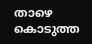താഴെ കൊടുത്ത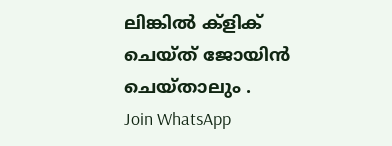ലിങ്കിൽ ക്ളിക് ചെയ്ത് ജോയിൻ ചെയ്താലും .
Join WhatsApp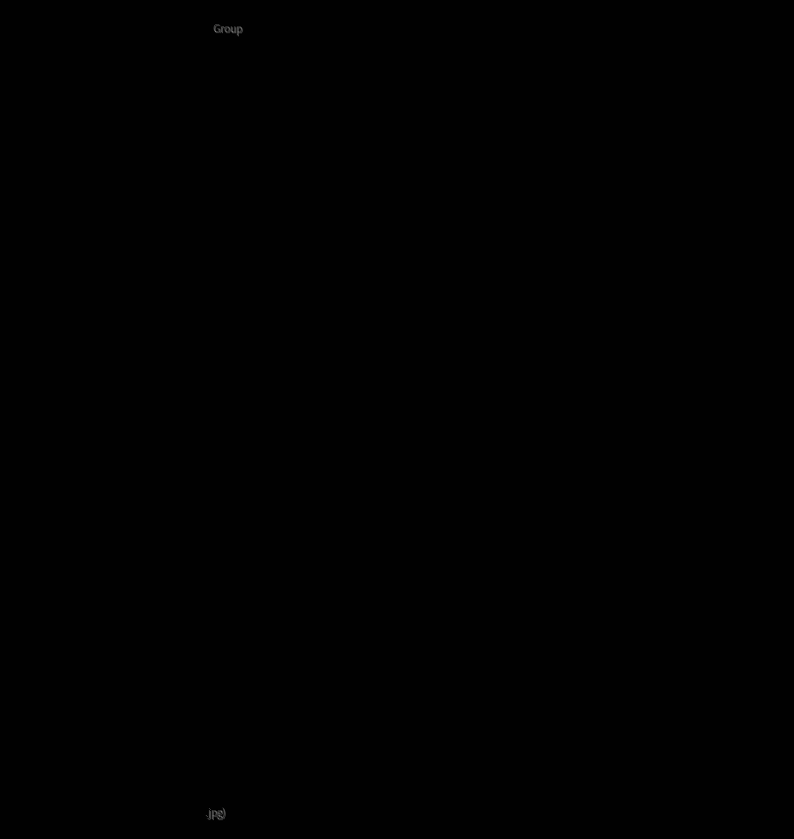Group























































.jpg)